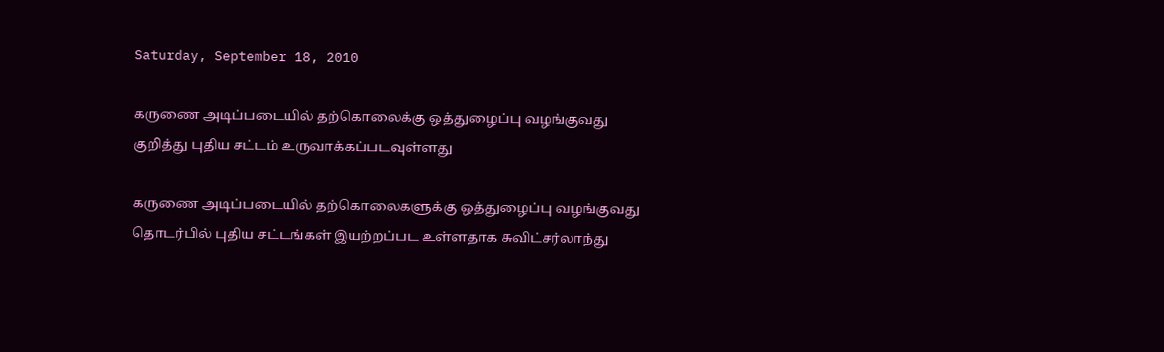Saturday, September 18, 2010

கருணை அடிப்படையில் தற்கொலைக்கு ஒத்துழைப்பு வழங்குவது குறித்து புதிய சட்டம் உருவாக்கப்படவுள்ளது

கருணை அடிப்படையில் தற்கொலைகளுக்கு ஒத்துழைப்பு வழங்குவது தொடர்பில் புதிய சட்டங்கள் இயற்றப்பட உள்ளதாக சுவிட்சர்லாந்து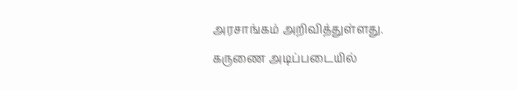அரசாங்கம் அறிவித்துள்ளது.
கருணை அடிப்படையில்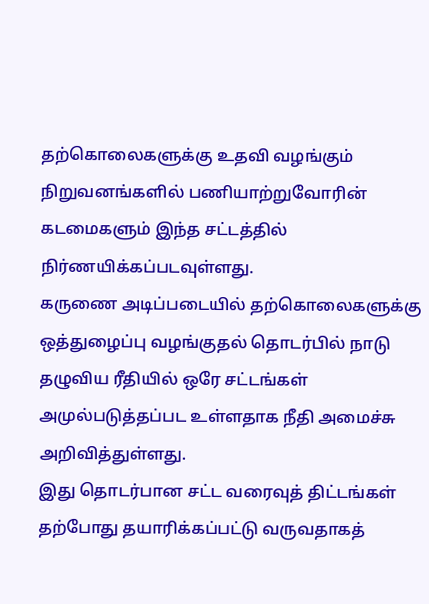தற்கொலைகளுக்கு உதவி வழங்கும் நிறுவனங்களில் பணியாற்றுவோரின் கடமைகளும் இந்த சட்டத்தில் நிர்ணயிக்கப்படவுள்ளது.
கருணை அடிப்படையில் தற்கொலைகளுக்கு ஒத்துழைப்பு வழங்குதல் தொடர்பில் நாடு தழுவிய ரீதியில் ஒரே சட்டங்கள் அமுல்படுத்தப்பட உள்ளதாக நீதி அமைச்சு அறிவித்துள்ளது.
இது தொடர்பான சட்ட வரைவுத் திட்டங்கள் தற்போது தயாரிக்கப்பட்டு வருவதாகத்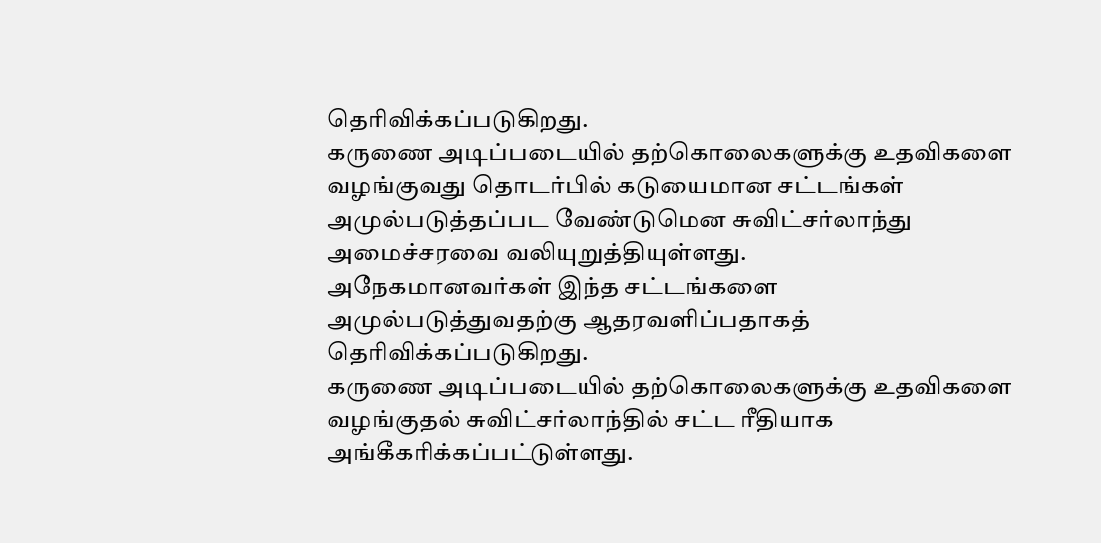தெரிவிக்கப்படுகிறது.
கருணை அடிப்படையில் தற்கொலைகளுக்கு உதவிகளை வழங்குவது தொடர்பில் கடுயைமான சட்டங்கள் அமுல்படுத்தப்பட வேண்டுமென சுவிட்சர்லாந்து அமைச்சரவை வலியுறுத்தியுள்ளது.
அநேகமானவர்கள் இந்த சட்டங்களை அமுல்படுத்துவதற்கு ஆதரவளிப்பதாகத் தெரிவிக்கப்படுகிறது.
கருணை அடிப்படையில் தற்கொலைகளுக்கு உதவிகளை வழங்குதல் சுவிட்சர்லாந்தில் சட்ட ரீதியாக அங்கீகரிக்கப்பட்டுள்ளது.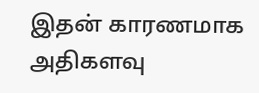இதன் காரணமாக அதிகளவு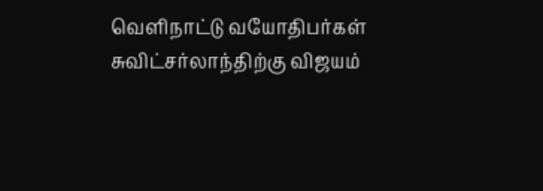வெளிநாட்டு வயோதிபர்கள் சுவிட்சர்லாந்திற்கு விஜயம்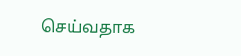செய்வதாக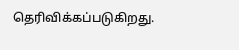தெரிவிக்கப்படுகிறது.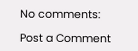No comments:

Post a Comment